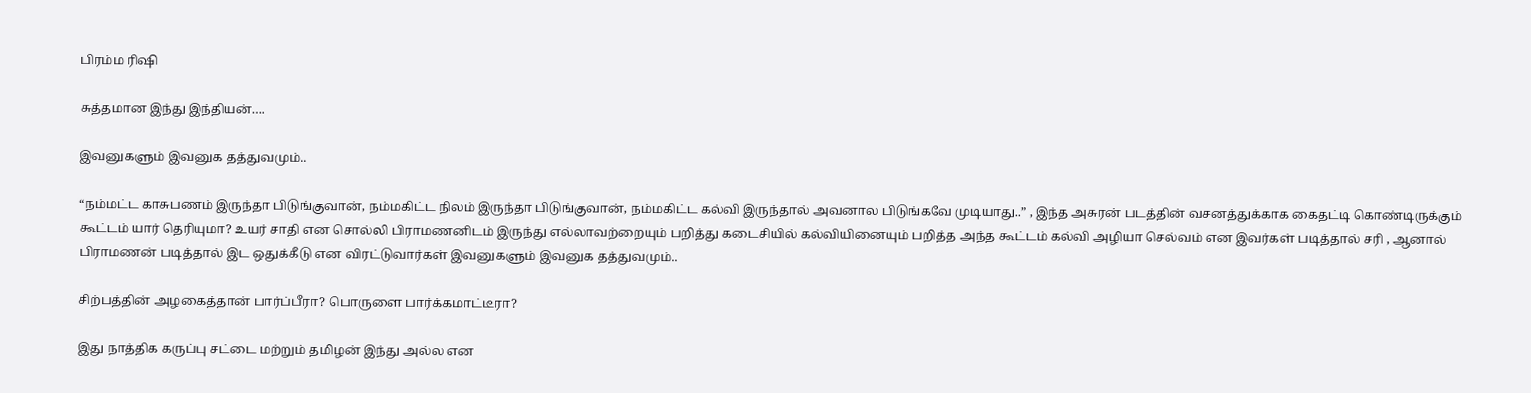பிரம்ம ரிஷி

சுத்தமான இந்து இந்தியன்….

இவனுகளும் இவனுக தத்துவமும்..

“நம்மட்ட காசுபணம் இருந்தா பிடுங்குவான், நம்மகிட்ட நிலம் இருந்தா பிடுங்குவான், நம்மகிட்ட கல்வி இருந்தால் அவனால பிடுங்கவே முடியாது..” , இந்த அசுரன் படத்தின் வசனத்துக்காக கைதட்டி கொண்டிருக்கும் கூட்டம் யார் தெரியுமா? உயர் சாதி என சொல்லி பிராமணனிடம் இருந்து எல்லாவற்றையும் பறித்து கடைசியில் கல்வியினையும் பறித்த அந்த கூட்டம் கல்வி அழியா செல்வம் என இவர்கள் படித்தால் சரி , ஆனால் பிராமணன் படித்தால் இட ஒதுக்கீடு என விரட்டுவார்கள் இவனுகளும் இவனுக தத்துவமும்..

சிற்பத்தின் அழகைத்தான் பார்ப்பீரா? பொருளை பார்க்கமாட்டீரா?

இது நாத்திக கருப்பு சட்டை மற்றும் தமிழன் இந்து அல்ல என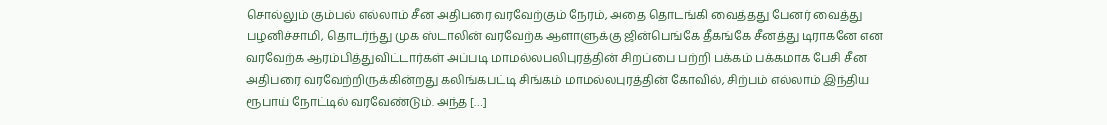சொல்லும் கும்பல் எல்லாம் சீன அதிபரை வரவேற்கும் நேரம், அதை தொடங்கி வைத்தது பேனர் வைத்து பழனிச்சாமி, தொடர்ந்து முக ஸ்டாலின் வரவேற்க ஆளாளுக்கு ஜின்பெங்கே தீகங்கே சீனத்து டிராகனே என வரவேற்க ஆரம்பித்துவிட்டார்கள் அப்படி மாமல்ல‌பலிபுரத்தின் சிறப்பை பற்றி பக்கம் பக்கமாக பேசி சீன அதிபரை வரவேற்றிருக்கின்றது கலிங்கபட்டி சிங்கம் மாமல்லபுரத்தின் கோவில், சிற்பம் எல்லாம் இந்திய ரூபாய் நோட்டில் வரவேண்டும். அந்த […]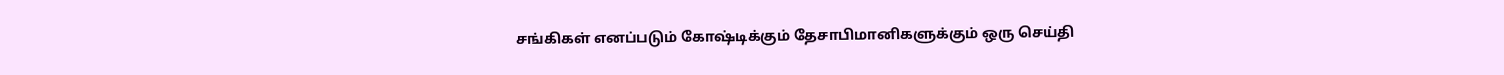சங்கிகள் எனப்படும் கோஷ்டிக்கும் தேசாபிமானிகளுக்கும் ஒரு செய்தி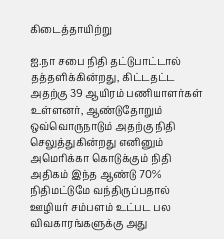கிடைத்தாயிற்று

ஐ.நா சபை நிதி தட்டுபாட்டால் தத்தளிக்கின்றது, கிட்டதட்ட அதற்கு 39 ஆயிரம் பணியாளர்கள் உள்ளனர், ஆண்டுதோறும் ஒவ்வொருநாடும் அதற்கு நிதி செலுத்துகின்றது எனினும் அமெரிக்கா கொடுக்கும் நிதி அதிகம் இந்த ஆண்டு 70% நிதிமட்டுமே வந்திருப்பதால் ஊழியர் சம்பளம் உட்பட பல விவகாரங்களுக்கு அது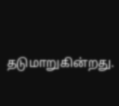தடுமாறுகின்றது.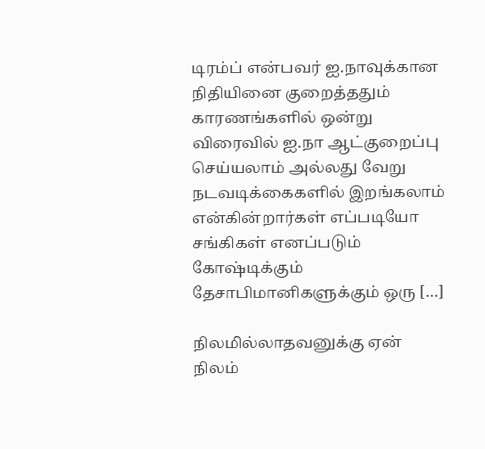டிரம்ப் என்பவர் ஐ.நாவுக்கான நிதியினை குறைத்ததும் காரணங்களில் ஒன்று விரைவில் ஐ.நா ஆட்குறைப்பு செய்யலாம் அல்லது வேறு நடவடிக்கைகளில் இறங்கலாம் என்கின்றார்கள் எப்படியோ சங்கிகள் எனப்படும் கோஷ்டிக்கும் தேசாபிமானிகளுக்கும் ஒரு […]

நிலமில்லாதவனுக்கு ஏன் நிலம்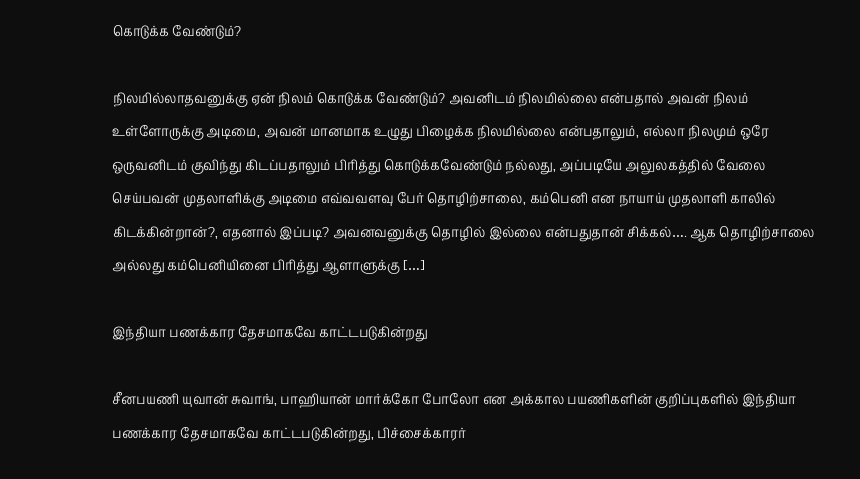கொடுக்க வேண்டும்?

நிலமில்லாதவனுக்கு ஏன் நிலம் கொடுக்க வேண்டும்? அவனிடம் நிலமில்லை என்பதால் அவன் நிலம் உள்ளோருக்கு அடிமை, அவன் மானமாக‌ உழுது பிழைக்க நிலமில்லை என்பதாலும், எல்லா நிலமும் ஒரே ஒருவனிடம் குவிந்து கிடப்பதாலும் பிரித்து கொடுக்கவேண்டும் நல்லது, அப்படியே அலுலகத்தில் வேலை செய்பவன் முதலாளிக்கு அடிமை எவ்வ‌வளவு பேர் தொழிற்சாலை, கம்பெனி என நாயாய் முதலாளி காலில் கிடக்கின்றான்?, எதனால் இப்படி? அவனவனுக்கு தொழில் இல்லை என்பதுதான் சிக்கல்…. ஆக தொழிற்சாலை அல்லது கம்பெனியினை பிரித்து ஆளாளுக்கு […]

இந்தியா பணக்கார தேசமாகவே காட்டபடுகின்றது

சீனபயணி யுவான் சுவாங், பாஹியான் மார்க்கோ போலோ என அக்கால பயணிகளின் குறிப்புகளில் இந்தியா பணக்கார தேசமாகவே காட்டபடுகின்றது, பிச்சைக்காரர்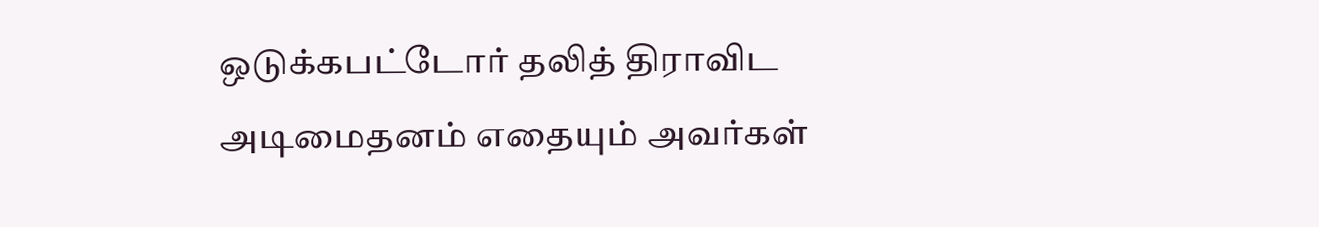ஒடுக்கபட்டோர் தலித் திராவிட அடிமைதனம் எதையும் அவர்கள்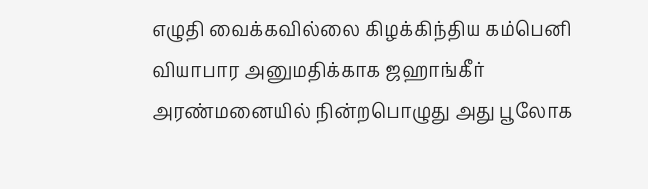எழுதி வைக்கவில்லை கிழக்கிந்திய கம்பெனி வியாபார அனுமதிக்காக ஜஹாங்கீர் அரண்மனையில் நின்றபொழுது அது பூலோக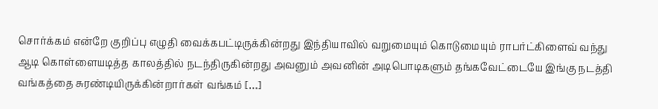சொர்க்கம் என்றே குறிப்பு எழுதி வைக்கபட்டிருக்கின்றது இந்தியாவில் வறுமையும் கொடுமையும் ராபர்ட்கிளைவ் வந்து ஆடி கொள்ளையடித்த காலத்தில் நடந்திருகின்றது அவனும் அவனின் அடிபொடிகளும் தங்கவேட்டையே இங்கு நடத்தி வங்கத்தை சுரண்டியிருக்கின்றார்கள் வங்கம் […]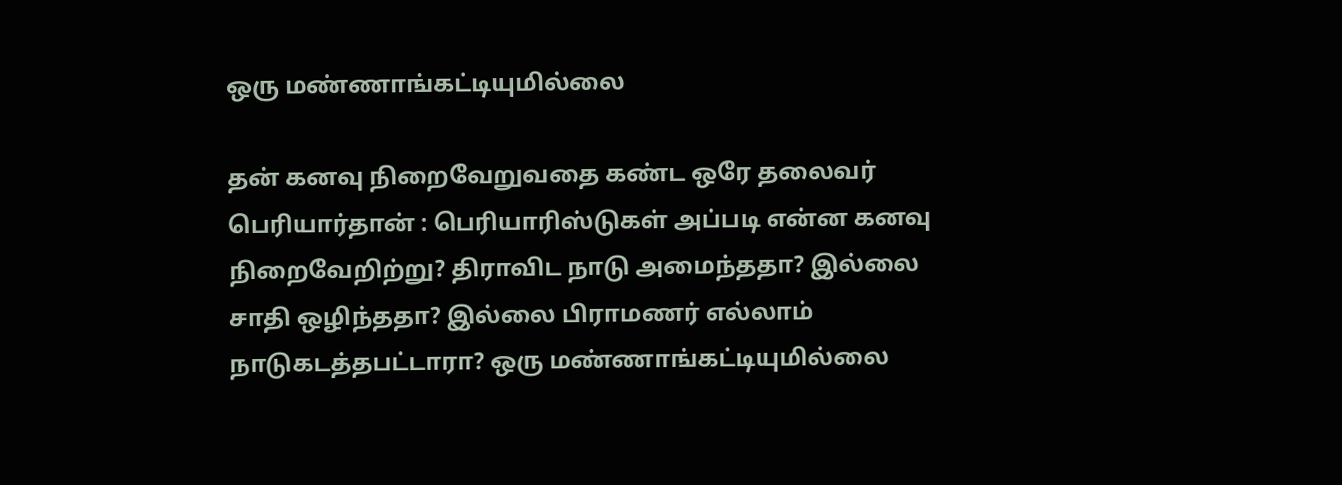ஒரு மண்ணாங்கட்டியுமில்லை

தன் கனவு நிறைவேறுவதை கண்ட ஒரே தலைவர் பெரியார்தான் : பெரியாரிஸ்டுகள் அப்படி என்ன கனவு நிறைவேறிற்று? திராவிட நாடு அமைந்ததா? இல்லை சாதி ஒழிந்ததா? இல்லை பிராமணர் எல்லாம் நாடுகடத்தபட்டாரா? ஒரு மண்ணாங்கட்டியுமில்லை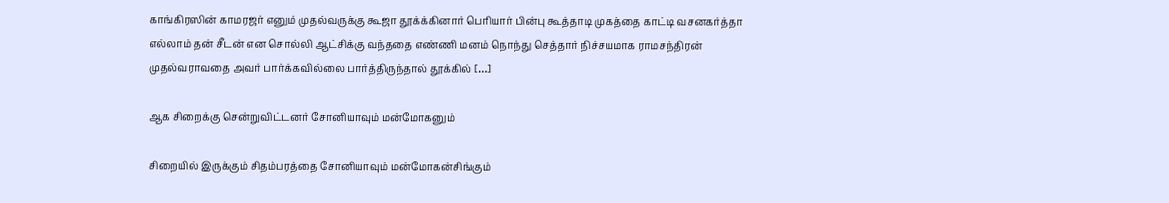காங்கிரஸின் காமரஜர் எனும் முதல்வருக்கு கூஜா தூக்க்கினார் பெரியார் பின்பு கூத்தாடி முகத்தை காட்டி வசனகர்த்தா எல்லாம் தன் சீடன் என சொல்லி ஆட்சிக்கு வந்ததை எண்ணி மனம் நொந்து செத்தார் நிச்சயமாக ராமசந்திரன் முதல்வராவதை அவர் பார்க்கவில்லை பார்த்திருந்தால் தூக்கில் […]

ஆக சிறைக்கு சென்றுவிட்டனர் சோனியாவும் மன்மோகனும்

சிறையில் இருக்கும் சிதம்பரத்தை சோனியாவும் மன்மோகன்சிங்கும்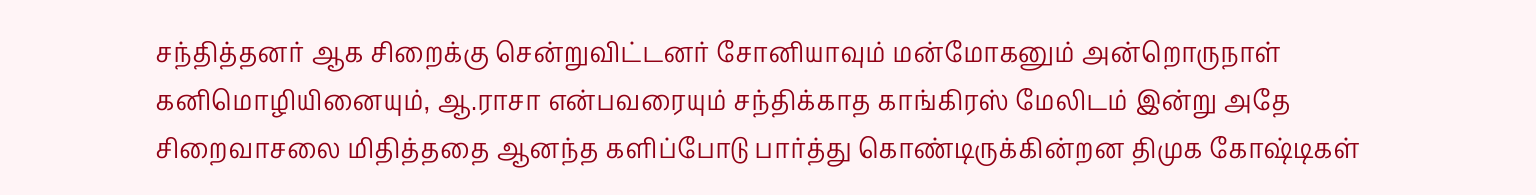சந்தித்தனர் ஆக சிறைக்கு சென்றுவிட்டனர் சோனியாவும் மன்மோகனும் அன்றொருநாள் கனிமொழியினையும், ஆ.ராசா என்பவரையும் சந்திக்காத காங்கிரஸ் மேலிடம் இன்று அதே சிறைவாசலை மிதித்ததை ஆனந்த களிப்போடு பார்த்து கொண்டிருக்கின்றன திமுக கோஷ்டிகள்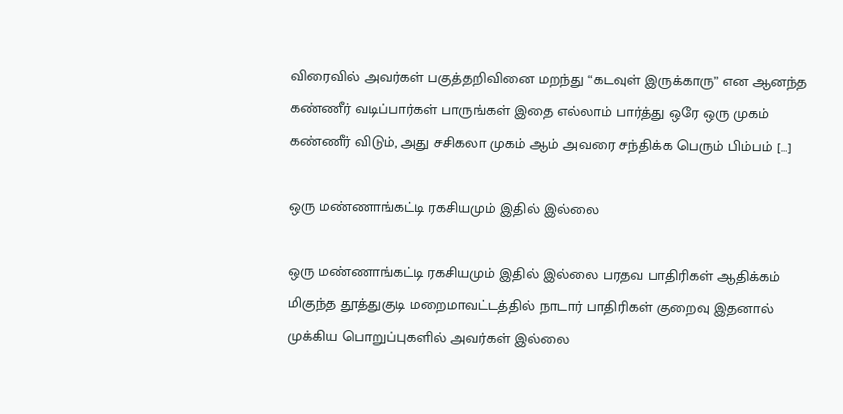விரைவில் அவர்கள் பகுத்தறிவினை மறந்து “கடவுள் இருக்காரு” என ஆனந்த கண்ணீர் வடிப்பார்கள் பாருங்கள் இதை எல்லாம் பார்த்து ஒரே ஒரு முகம் கண்ணீர் விடும், அது சசிகலா முகம் ஆம் அவரை சந்திக்க பெரும் பிம்பம் […]

ஒரு மண்ணாங்கட்டி ரகசியமும் இதில் இல்லை

ஒரு மண்ணாங்கட்டி ரகசியமும் இதில் இல்லை பரதவ பாதிரிகள் ஆதிக்கம் மிகுந்த தூத்துகுடி மறைமாவட்டத்தில் நாடார் பாதிரிகள் குறைவு இதனால் முக்கிய பொறுப்புகளில் அவர்கள் இல்லை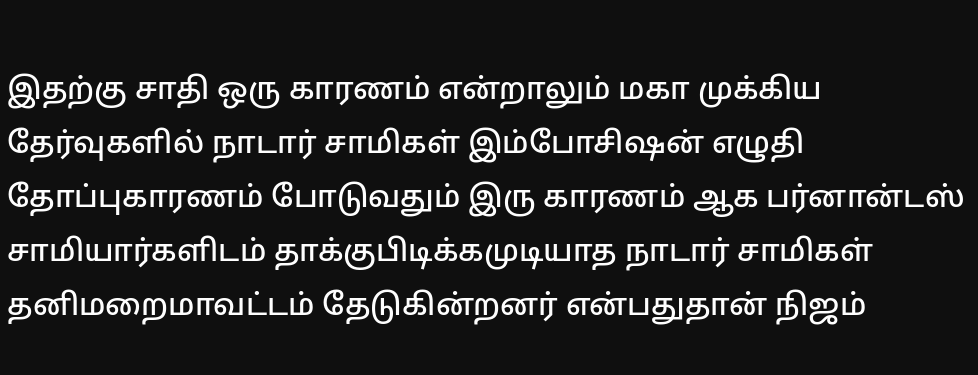இதற்கு சாதி ஒரு காரணம் என்றாலும் மகா முக்கிய தேர்வுகளில் நாடார் சாமிகள் இம்போசிஷன் எழுதி தோப்புகாரணம் போடுவதும் இரு காரணம் ஆக பர்னான்டஸ் சாமியார்களிடம் தாக்குபிடிக்கமுடியாத நாடார் சாமிகள் தனிமறைமாவட்டம் தேடுகின்றனர் என்பதுதான் நிஜம்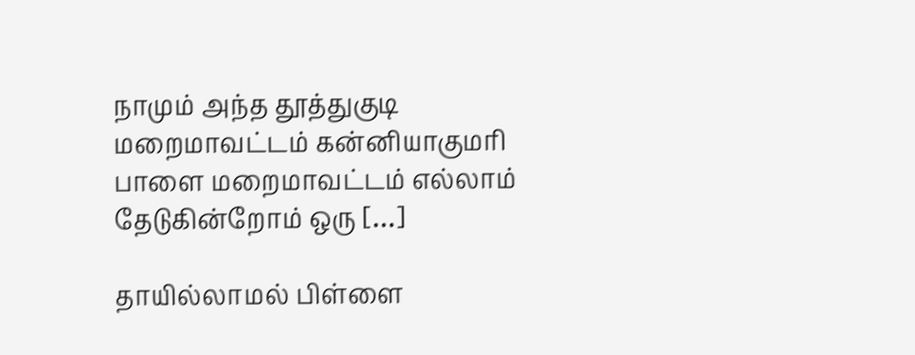நாமும் அந்த தூத்துகுடி மறைமாவட்டம் கன்னியாகுமரி பாளை மறைமாவட்டம் எல்லாம் தேடுகின்றோம் ஒரு […]

தாயில்லாமல் பிள்ளை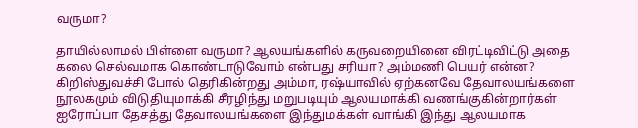வருமா?

தாயில்லாமல் பிள்ளை வருமா? ஆலயங்களில் கருவறையினை விரட்டிவிட்டு அதை கலை செல்வமாக கொண்டாடுவோம் என்பது சரியா? அம்மணி பெயர் என்ன? கிறிஸ்துவச்சி போல் தெரிகின்றது அம்மா, ரஷ்யாவில் ஏற்கனவே தேவாலயங்களை நூலகமும் விடுதியுமாக்கி சீரழிந்து மறுபடியும் ஆலயமாக்கி வணங்குகின்றார்கள் ஐரோப்பா தேசத்து தேவாலயங்களை இந்துமக்கள் வாங்கி இந்து ஆலயமாக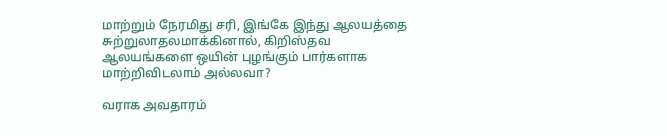மாற்றும் நேரமிது சரி, இங்கே இந்து ஆலயத்தை சுற்றுலாதலமாக்கினால், கிறிஸ்தவ ஆலயங்களை ஒயின் புழங்கும் பார்களாக மாற்றிவிடலாம் அல்லவா?

வராக அவதாரம்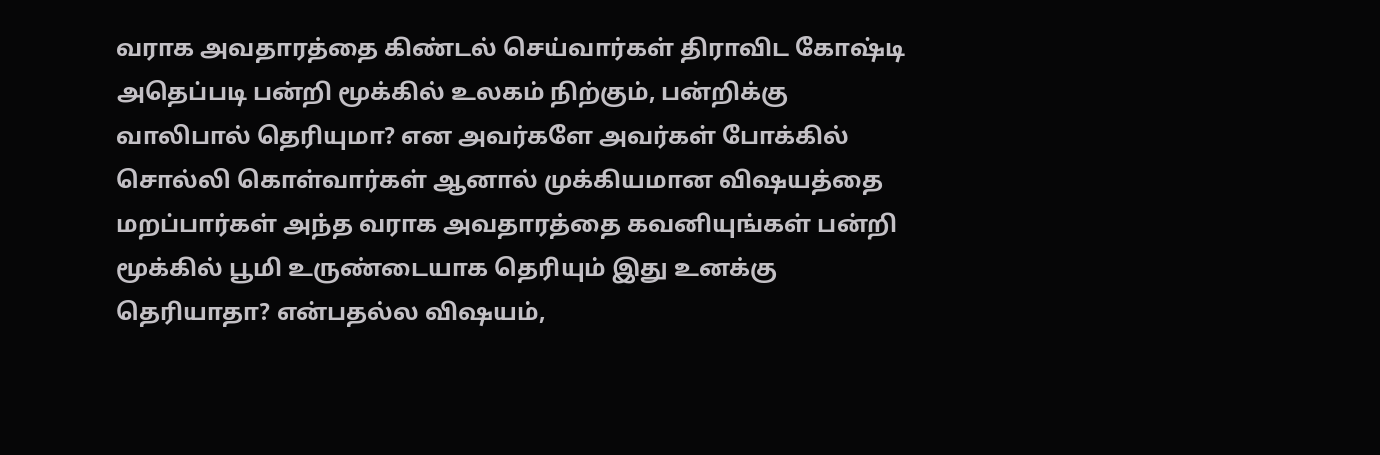வராக அவதாரத்தை கிண்டல் செய்வார்கள் திராவிட கோஷ்டி அதெப்படி பன்றி மூக்கில் உலகம் நிற்கும், பன்றிக்கு வாலிபால் தெரியுமா? என அவர்களே அவர்கள் போக்கில் சொல்லி கொள்வார்கள் ஆனால் முக்கியமான விஷயத்தை மறப்பார்கள் அந்த வராக‌ அவதாரத்தை கவனியுங்கள் பன்றி மூக்கில் பூமி உருண்டையாக தெரியும் இது உனக்கு தெரியாதா? என்பதல்ல விஷயம்,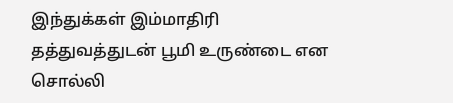இந்துக்கள் இம்மாதிரி தத்துவத்துடன் பூமி உருண்டை என சொல்லி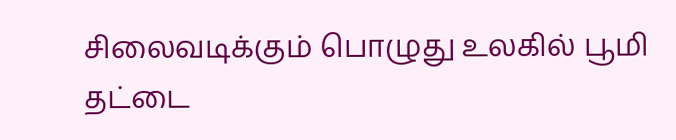சிலைவடிக்கும் பொழுது உலகில் பூமி தட்டை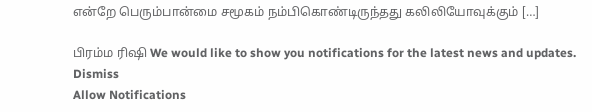என்றே பெரும்பான்மை சமூகம் நம்பிகொண்டிருந்தது கலிலியோவுக்கும் […]

பிரம்ம ரிஷி We would like to show you notifications for the latest news and updates.
Dismiss
Allow Notifications